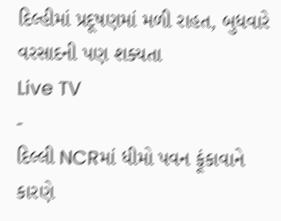દિલ્હીમાં પ્રદૂષણમાં મળી રાહત, બુધવારે વરસાદની પણ શક્યતા
Live TV
-
દિલ્લી NCRમાં ધીમો પવન ફૂંકાવાને કારણે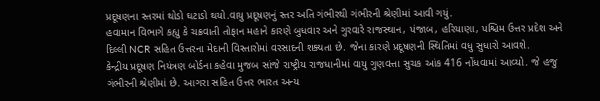પ્રદૂષણના સ્તરમાં થોડો ઘટાડો થયો.વાયુ પ્રદૂષણનું સ્તર અતિ ગંભીરથી ગંભીરની શ્રેણીમાં આવી ગયું.
હવામાન વિભાગે કહ્યુ કે ચક્રવાતી તોફાન મહાને કારણે બુધવાર અને ગુરવારે રાજસ્થાન, પંજાબ, હરિયાણા, પશ્ચિમ ઉત્તર પ્રદેશ અને દિલ્લી NCR સહિત ઉત્તરના મેદાની વિસ્તારોમાં વરસાદની શક્યતા છે. જેના કારણે પ્રદૂષણની સ્થિતિમાં વધુ સુધારો આવશે.
કેન્દ્રીય પ્રદૂષણ નિયંત્રણ બોર્ડના કહેવા મુજબ સાંજે રાષ્ટ્રીય રાજધાનીમાં વાયુ ગુણવત્તા સુચક આંક 416 નોંધવામાં આવ્યો. જે હજુ ગંભીરની શ્રેણીમાં છે. આગરા સહિત ઉત્તર ભારત અન્ય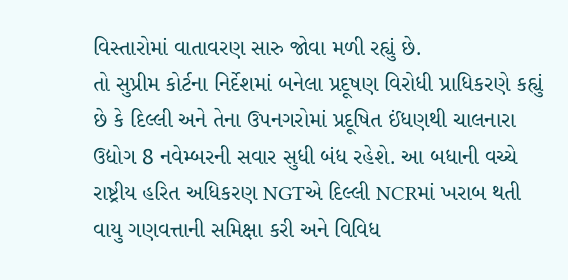વિસ્તારોમાં વાતાવરણ સારુ જોવા મળી રહ્યું છે.
તો સુપ્રીમ કોર્ટના નિર્દેશમાં બનેલા પ્રદૂષણ વિરોધી પ્રાધિકરણે કહ્યું છે કે દિલ્લી અને તેના ઉપનગરોમાં પ્રદૂષિત ઈંધણથી ચાલનારા ઉદ્યોગ 8 નવેમ્બરની સવાર સુધી બંધ રહેશે. આ બધાની વચ્ચે રાષ્ટ્રીય હરિત અધિકરણ NGTએ દિલ્લી NCRમાં ખરાબ થતી વાયુ ગણવત્તાની સમિક્ષા કરી અને વિવિધ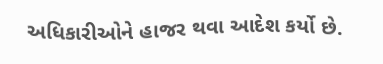અધિકારીઓને હાજર થવા આદેશ કર્યો છે.